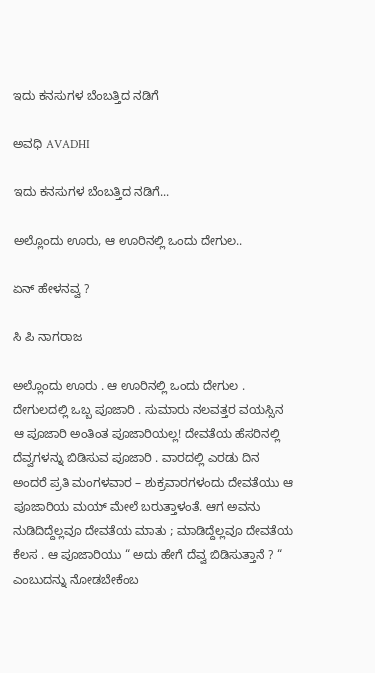ಇದು ಕನಸುಗಳ ಬೆಂಬತ್ತಿದ ನಡಿಗೆ‍

ಅವಧಿ AVADHI

ಇದು ಕನಸುಗಳ ಬೆಂಬತ್ತಿದ ನಡಿಗೆ...

ಅಲ್ಲೊಂದು ಊರು, ಆ ಊರಿನಲ್ಲಿ ಒಂದು ದೇಗುಲ..

ಏನ್ ಹೇಳನವ್ವ ?

ಸಿ ಪಿ ನಾಗರಾಜ

ಅಲ್ಲೊಂದು ಊರು . ಆ ಊರಿನಲ್ಲಿ ಒಂದು ದೇಗುಲ . ದೇಗುಲದಲ್ಲಿ ಒಬ್ಬ ಪೂಜಾರಿ . ಸುಮಾರು ನಲವತ್ತರ ವಯಸ್ಸಿನ ಆ ಪೂಜಾರಿ ಅಂತಿಂತ ಪೂಜಾರಿಯಲ್ಲ! ದೇವತೆಯ ಹೆಸರಿನಲ್ಲಿ ದೆವ್ವಗಳನ್ನು ಬಿಡಿಸುವ ಪೂಜಾರಿ . ವಾರದಲ್ಲಿ ಎರಡು ದಿನ ಅಂದರೆ ಪ್ರತಿ ಮಂಗಳವಾರ – ಶುಕ್ರವಾರಗಳಂದು ದೇವತೆಯು ಆ ಪೂಜಾರಿಯ ಮಯ್ ಮೇಲೆ ಬರುತ್ತಾಳಂತೆ. ಆಗ ಅವನು ನುಡಿದಿದ್ದೆಲ್ಲವೂ ದೇವತೆಯ ಮಾತು ; ಮಾಡಿದ್ದೆಲ್ಲವೂ ದೇವತೆಯ ಕೆಲಸ . ಆ ಪೂಜಾರಿಯು “ ಅದು ಹೇಗೆ ದೆವ್ವ ಬಿಡಿಸುತ್ತಾನೆ ? “ ಎಂಬುದನ್ನು ನೋಡಬೇಕೆಂಬ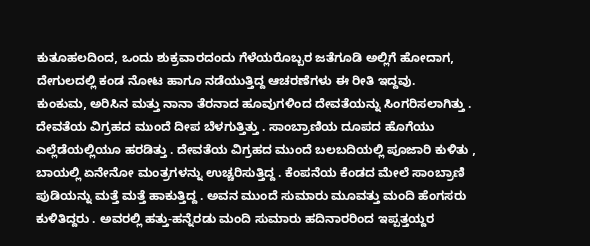ಕುತೂಹಲದಿಂದ, ಒಂದು ಶುಕ್ರವಾರದಂದು ಗೆಳೆಯರೊಬ್ಬರ ಜತೆಗೂಡಿ ಅಲ್ಲಿಗೆ ಹೋದಾಗ, ದೇಗುಲದಲ್ಲಿ ಕಂಡ ನೋಟ ಹಾಗೂ ನಡೆಯುತ್ತಿದ್ದ ಆಚರಣೆಗಳು ಈ ರೀತಿ ಇದ್ದವು.
ಕುಂಕುಮ, ಅರಿಸಿನ ಮತ್ತು ನಾನಾ ತೆರನಾದ ಹೂವುಗಳಿಂದ ದೇವತೆಯನ್ನು ಸಿಂಗರಿಸಲಾಗಿತ್ತು . ದೇವತೆಯ ವಿಗ್ರಹದ ಮುಂದೆ ದೀಪ ಬೆಳಗುತ್ತಿತ್ತು . ಸಾಂಬ್ರಾಣಿಯ ದೂಪದ ಹೊಗೆಯು ಎಲ್ಲೆಡೆಯಲ್ಲಿಯೂ ಹರಡಿತ್ತು . ದೇವತೆಯ ವಿಗ್ರಹದ ಮುಂದೆ ಬಲಬದಿಯಲ್ಲಿ ಪೂಜಾರಿ ಕುಳಿತು , ಬಾಯಲ್ಲಿ ಏನೇನೋ ಮಂತ್ರಗಳನ್ನು ಉಚ್ಚರಿಸುತ್ತಿದ್ದ . ಕೆಂಪನೆಯ ಕೆಂಡದ ಮೇಲೆ ಸಾಂಬ್ರಾಣಿ ಪುಡಿಯನ್ನು ಮತ್ತೆ ಮತ್ತೆ ಹಾಕುತ್ತಿದ್ದ . ಅವನ ಮುಂದೆ ಸುಮಾರು ಮೂವತ್ತು ಮಂದಿ ಹೆಂಗಸರು ಕುಳಿತಿದ್ದರು . ಅವರಲ್ಲಿ ಹತ್ತು-ಹನ್ನೆರಡು ಮಂದಿ ಸುಮಾರು ಹದಿನಾರರಿಂದ ಇಪ್ಪತ್ತಯ್ದರ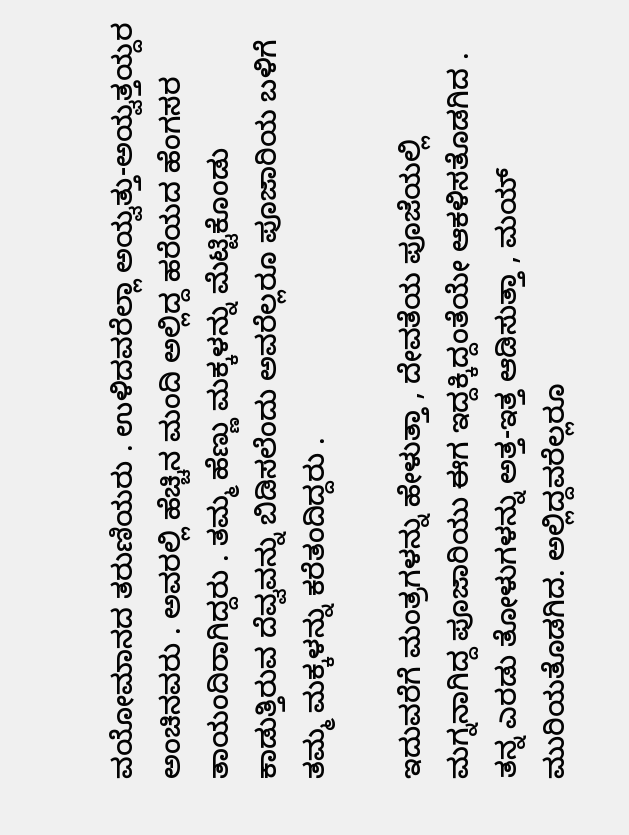ವಯೋಮಾನದ ತರುಣಿಯರು . ಉಳಿದವರೆಲ್ಲಾ ಅಯ್ವತ್ತು-ಅಯ್ವತ್ತಯ್ದರ ಅಂಚಿನವರು . ಅವರಲ್ಲಿ ಹೆಚ್ಚಿನ ಮಂದಿ ಅಲ್ಲಿದ್ದ ಹರೆಯದ ಹೆಂಗಸರ ತಾಯಂದಿರಾಗಿದ್ದರು . ತಮ್ಮ ಹೆಣ್ಣು ಮಕ್ಕಳನ್ನು ಮೆಟ್ಟಿಕೊಂಡು ಕಾಡುತ್ತಿರುವ ದೆವ್ವವನ್ನು ಬಿಡಿಸಲೆಂದು ಅವರೆಲ್ಲರೂ ಪೂಜಾರಿಯ ಬಳಿಗೆ ತಮ್ಮ ಮಕ್ಕಳನ್ನು ಕರೆತಂದಿದ್ದರು .

ಇದುವರೆಗೆ ಮಂತ್ರಗಳನ್ನು ಹೇಳುತ್ತಾ , ದೇವತೆಯ ಪೂಜೆಯಲ್ಲಿ ಮಗ್ನನಾಗಿದ್ದ ಪೂಜಾರಿಯು ಈಗ ಇದ್ದಕ್ಕಿದ್ದಂತೆಯೇ ಆಕಳಿಸತೊಡಗಿದ . ತನ್ನ ಎರಡು ತೋಳುಗಳನ್ನು ಅತ್ತ-ಇತ್ತ ಆಡಿಸುತ್ತಾ , ಮಯ್ ಮುರಿಯತೊಡಗಿದ. ಅಲ್ಲಿದ್ದವರೆಲ್ಲರೂ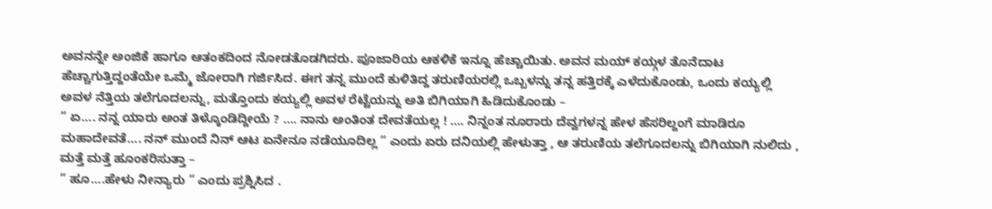ಅವನನ್ನೇ ಅಂಜಿಕೆ ಹಾಗೂ ಆತಂಕದಿಂದ ನೋಡತೊಡಗಿದರು. ಪೂಜಾರಿಯ ಆಕಳಿಕೆ ಇನ್ನೂ ಹೆಚ್ಚಾಯಿತು. ಅವನ ಮಯ್ ಕಯ್ಗಳ ತೊನೆದಾಟ ಹೆಚ್ಚಾಗುತ್ತಿದ್ದಂತೆಯೇ ಒಮ್ಮೆ ಜೋರಾಗಿ ಗರ್ಜಿಸಿದ. ಈಗ ತನ್ನ ಮುಂದೆ ಕುಳಿತಿದ್ದ ತರುಣಿಯರಲ್ಲಿ ಒಬ್ಬಳನ್ನು ತನ್ನ ಹತ್ತಿರಕ್ಕೆ ಎಳೆದುಕೊಂಡು, ಒಂದು ಕಯ್ಯಲ್ಲಿ ಅವಳ ನೆತ್ತಿಯ ತಲೆಗೂದಲನ್ನು, ಮತ್ತೊಂದು ಕಯ್ಯಲ್ಲಿ ಅವಳ ರೆಟ್ಟೆಯನ್ನು ಅತಿ ಬಿಗಿಯಾಗಿ ಹಿಡಿದುಕೊಂಡು –
“ ಏ…. ನನ್ನ ಯಾರು ಅಂತ ತಿಳ್ಕೊಂಡಿದ್ದೀಯೆ ? …. ನಾನು ಅಂತಿಂತ ದೇವತೆಯಲ್ಲ ! …. ನಿನ್ನಂತ ನೂರಾರು ದೆವ್ವಗಳನ್ನ ಹೇಳ ಹೆಸರಿಲ್ದಂಗೆ ಮಾಡಿರೂ ಮಹಾದೇವತೆ…. ನನ್ ಮುಂದೆ ನಿನ್ ಆಟ ಏನೇನೂ ನಡೆಯೂದಿಲ್ಲ “ ಎಂದು ಏರು ದನಿಯಲ್ಲಿ ಹೇಳುತ್ತಾ , ಆ ತರುಣಿಯ ತಲೆಗೂದಲನ್ನು ಬಿಗಿಯಾಗಿ ನುಲಿದು , ಮತ್ತೆ ಮತ್ತೆ ಹೂಂಕರಿಸುತ್ತಾ –
“ ಹೂ….ಹೇಳು ನೀನ್ಯಾರು “ ಎಂದು ಪ್ರಶ್ನಿಸಿದ .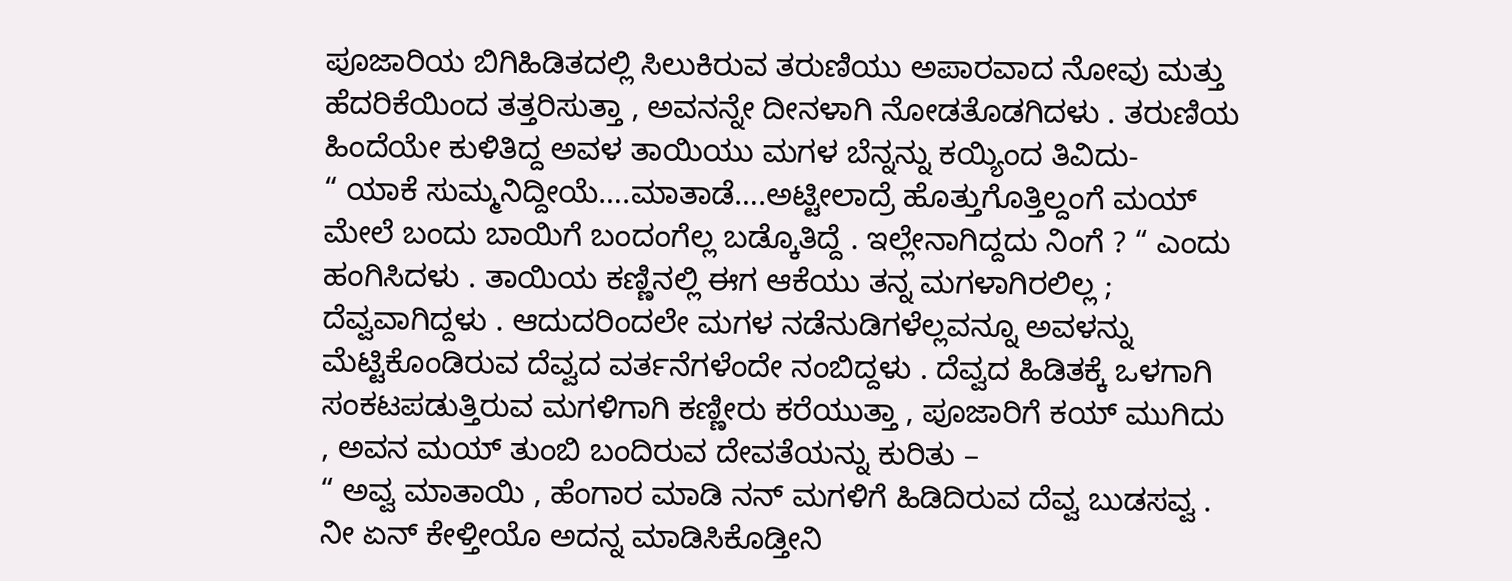ಪೂಜಾರಿಯ ಬಿಗಿಹಿಡಿತದಲ್ಲಿ ಸಿಲುಕಿರುವ ತರುಣಿಯು ಅಪಾರವಾದ ನೋವು ಮತ್ತು ಹೆದರಿಕೆಯಿಂದ ತತ್ತರಿಸುತ್ತಾ , ಅವನನ್ನೇ ದೀನಳಾಗಿ ನೋಡತೊಡಗಿದಳು . ತರುಣಿಯ ಹಿಂದೆಯೇ ಕುಳಿತಿದ್ದ ಅವಳ ತಾಯಿಯು ಮಗಳ ಬೆನ್ನನ್ನು ಕಯ್ಯಿಂದ ತಿವಿದು-
“ ಯಾಕೆ ಸುಮ್ಮನಿದ್ದೀಯೆ….ಮಾತಾಡೆ….ಅಟ್ಟೀಲಾದ್ರೆ ಹೊತ್ತುಗೊತ್ತಿಲ್ದಂಗೆ ಮಯ್ ಮೇಲೆ ಬಂದು ಬಾಯಿಗೆ ಬಂದಂಗೆಲ್ಲ ಬಡ್ಕೊತಿದ್ದೆ . ಇಲ್ಲೇನಾಗಿದ್ದದು ನಿಂಗೆ ? “ ಎಂದು ಹಂಗಿಸಿದಳು . ತಾಯಿಯ ಕಣ್ಣಿನಲ್ಲಿ ಈಗ ಆಕೆಯು ತನ್ನ ಮಗಳಾಗಿರಲಿಲ್ಲ ; ದೆವ್ವವಾಗಿದ್ದಳು . ಆದುದರಿಂದಲೇ ಮಗಳ ನಡೆನುಡಿಗಳೆಲ್ಲವನ್ನೂ ಅವಳನ್ನು ಮೆಟ್ಟಿಕೊಂಡಿರುವ ದೆವ್ವದ ವರ್ತನೆಗಳೆಂದೇ ನಂಬಿದ್ದಳು . ದೆವ್ವದ ಹಿಡಿತಕ್ಕೆ ಒಳಗಾಗಿ ಸಂಕಟಪಡುತ್ತಿರುವ ಮಗಳಿಗಾಗಿ ಕಣ್ಣೀರು ಕರೆಯುತ್ತಾ , ಪೂಜಾರಿಗೆ ಕಯ್ ಮುಗಿದು , ಅವನ ಮಯ್ ತುಂಬಿ ಬಂದಿರುವ ದೇವತೆಯನ್ನು ಕುರಿತು –
“ ಅವ್ವ ಮಾತಾಯಿ , ಹೆಂಗಾರ ಮಾಡಿ ನನ್ ಮಗಳಿಗೆ ಹಿಡಿದಿರುವ ದೆವ್ವ ಬುಡಸವ್ವ . ನೀ ಏನ್ ಕೇಳ್ತೀಯೊ ಅದನ್ನ ಮಾಡಿಸಿಕೊಡ್ತೀನಿ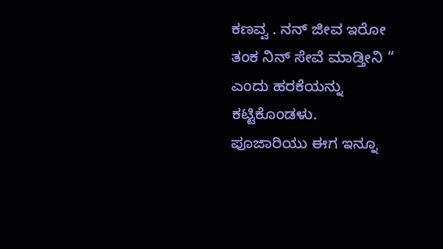ಕಣವ್ವ . ನನ್ ಜೀವ ಇರೋ ತಂಕ ನಿನ್ ಸೇವೆ ಮಾಡ್ತೀನಿ “ ಎಂದು ಹರಕೆಯನ್ನು ಕಟ್ಟಿಕೊಂಡಳು.
ಪೂಜಾರಿಯು ಈಗ ಇನ್ನೂ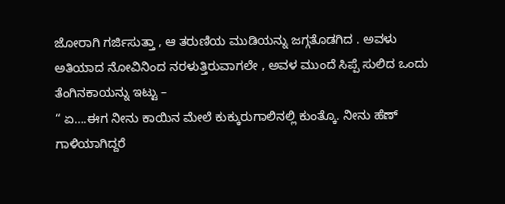ಜೋರಾಗಿ ಗರ್ಜಿಸುತ್ತಾ , ಆ ತರುಣಿಯ ಮುಡಿಯನ್ನು ಜಗ್ಗತೊಡಗಿದ . ಅವಳು ಅತಿಯಾದ ನೋವಿನಿಂದ ನರಳುತ್ತಿರುವಾಗಲೇ , ಅವಳ ಮುಂದೆ ಸಿಪ್ಪೆ ಸುಲಿದ ಒಂದು ತೆಂಗಿನಕಾಯನ್ನು ಇಟ್ಟು –
“ ಏ….ಈಗ ನೀನು ಕಾಯಿನ ಮೇಲೆ ಕುಕ್ಕುರುಗಾಲಿನಲ್ಲಿ ಕುಂತ್ಕೊ. ನೀನು ಹೆಣ್ ಗಾಳಿಯಾಗಿದ್ದರೆ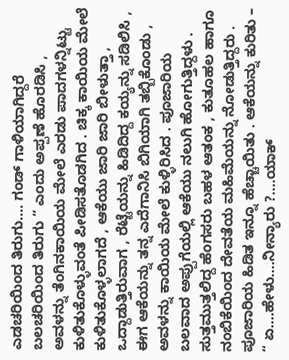ಎಡಚರಿಯಿಂದ ತಿರುಗು…. ಗಂಡ್ ಗಾಳಿಯಾಗಿದ್ದರೆ ಬಲಚರಿಯಿಂದ ತಿರುಗು “ ಎಂದು ಅಪ್ಪಣೆ ಹೊರಡಿಸಿ , ಅವಳನ್ನು ತೆಂಗಿನಕಾಯಿಯ ಮೇಲೆ ಎರಡು ಪಾದಗಳನ್ನಿಟ್ಟು ಕುಳಿತುಕೊಳ್ಳುವಂತೆ ಪೀಡಿಸತೊಡಗಿದ . ಚಿಕ್ಕ ಕಾಯಿಯ ಮೇಲೆ ಕುಳಿತುಕೊಳ್ಳಲಾಗದೆ , ಆಕೆಯು ಜಾರಿ ಜಾರಿ ಬೀಳುತ್ತಾ , ಒದ್ದಾಡುತ್ತಿರುವಾಗ , ರೆಟ್ಟೆಯನ್ನು ಹಿಡಿದಿದ್ದ ಕಯ್ಯನ್ನು ಸಡಿಲಿಸಿ , ಈಗ ಆಕೆಯನ್ನು ತನ್ನ ಎದೆಗಾನಿಸಿ ಬಿಗಿಯಾಗಿ ತಬ್ಬಿಕೊಂಡು , ಅವಳನ್ನು ಕಾಯಿಯ ಮೇಲೆ ಕುಳ್ಳಿರಿಸಿದ . ಪೂಜಾರಿಯ ಬಲವಾದ ಅಪ್ಪುಗೆಯಲ್ಲಿ ಆಕೆಯು ನಲುಗಿ ಹೋಗುತ್ತಿದ್ದಳು . ಸುತ್ತಮುತ್ತಲಿದ್ದ ಹೆಂಗಸರು ಬಹಳ ಆತಂಕ , ಕುತೂಹಲ ಹಾಗೂ ನಂಬಿಕೆಯಿಂದ ದೇವತೆಯ ಮಹಿಮೆಯನ್ನು ನೋಡುತ್ತಿದ್ದರು . ಪೂಜಾರಿಯ ಹಿಡಿತ ಇನ್ನೂ ಹೆಚ್ಚಾಯಿತು . ಆಕೆಯನ್ನು ಕುರಿತು –
“ ಏ….ಹೇಳು….ನೀನ್ಯಾರು ?….ಯಾಕ್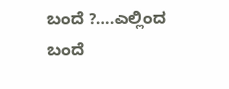ಬಂದೆ ?….ಎಲ್ಲಿಂದ ಬಂದೆ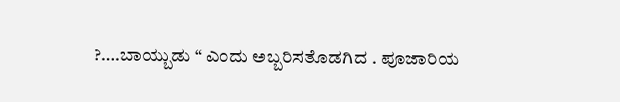?….ಬಾಯ್ಬುಡು “ ಎಂದು ಅಬ್ಬರಿಸತೊಡಗಿದ . ಪೂಜಾರಿಯ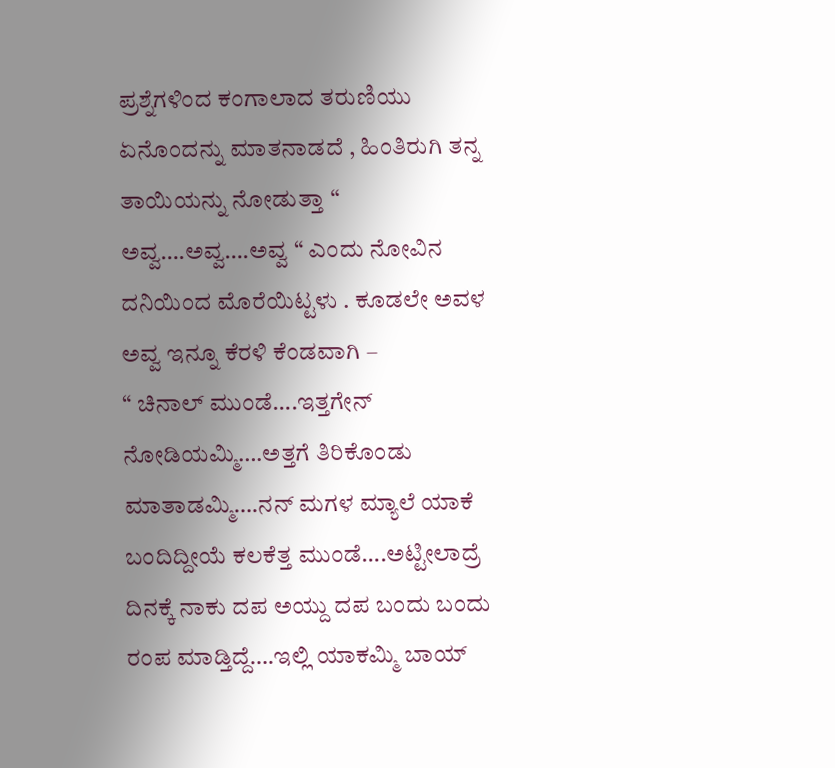ಪ್ರಶ್ನೆಗಳಿಂದ ಕಂಗಾಲಾದ ತರುಣಿಯು ಏನೊಂದನ್ನು ಮಾತನಾಡದೆ , ಹಿಂತಿರುಗಿ ತನ್ನ ತಾಯಿಯನ್ನು ನೋಡುತ್ತಾ “ ಅವ್ವ….ಅವ್ವ….ಅವ್ವ “ ಎಂದು ನೋವಿನ ದನಿಯಿಂದ ಮೊರೆಯಿಟ್ಟಳು . ಕೂಡಲೇ ಅವಳ ಅವ್ವ ಇನ್ನೂ ಕೆರಳಿ ಕೆಂಡವಾಗಿ –
“ ಚಿನಾಲ್ ಮುಂಡೆ….ಇತ್ತಗೇನ್ ನೋಡಿಯಮ್ಮಿ….ಅತ್ತಗೆ ತಿರಿಕೊಂಡು ಮಾತಾಡಮ್ಮಿ….ನನ್ ಮಗಳ ಮ್ಯಾಲೆ ಯಾಕೆ ಬಂದಿದ್ದೀಯೆ ಕಲಕೆತ್ತ ಮುಂಡೆ….ಅಟ್ಟೀಲಾದ್ರೆ ದಿನಕ್ಕೆ ನಾಕು ದಪ ಅಯ್ದು ದಪ ಬಂದು ಬಂದು ರಂಪ ಮಾಡ್ತಿದ್ದೆ….ಇಲ್ಲಿ ಯಾಕಮ್ಮಿ ಬಾಯ್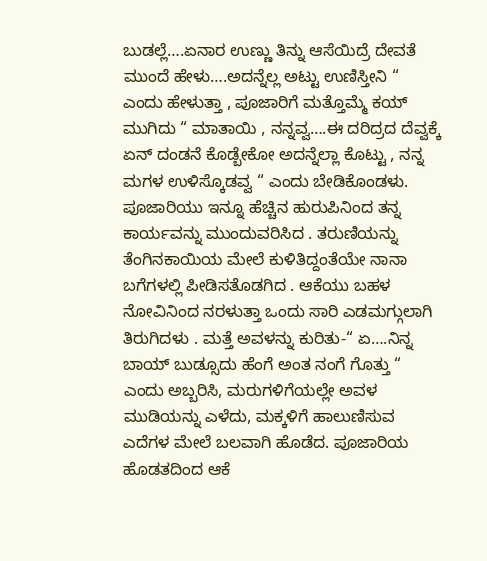ಬುಡಲ್ಲೆ….ಏನಾರ ಉಣ್ಣು ತಿನ್ನು ಆಸೆಯಿದ್ರೆ ದೇವತೆ ಮುಂದೆ ಹೇಳು….ಅದನ್ನೆಲ್ಲ ಅಟ್ಟು ಉಣಿಸ್ತೀನಿ “ ಎಂದು ಹೇಳುತ್ತಾ , ಪೂಜಾರಿಗೆ ಮತ್ತೊಮ್ಮೆ ಕಯ್ ಮುಗಿದು “ ಮಾತಾಯಿ , ನನ್ನವ್ವ….ಈ ದರಿದ್ರದ ದೆವ್ವಕ್ಕೆ ಏನ್ ದಂಡನೆ ಕೊಡ್ಬೇಕೋ ಅದನ್ನೆಲ್ಲಾ ಕೊಟ್ಟು , ನನ್ನ ಮಗಳ ಉಳಿಸ್ಕೊಡವ್ವ “ ಎಂದು ಬೇಡಿಕೊಂಡಳು.
ಪೂಜಾರಿಯು ಇನ್ನೂ ಹೆಚ್ಚಿನ ಹುರುಪಿನಿಂದ ತನ್ನ ಕಾರ್ಯವನ್ನು ಮುಂದುವರಿಸಿದ . ತರುಣಿಯನ್ನು ತೆಂಗಿನಕಾಯಿಯ ಮೇಲೆ ಕುಳಿತಿದ್ದಂತೆಯೇ ನಾನಾ ಬಗೆಗಳಲ್ಲಿ ಪೀಡಿಸತೊಡಗಿದ . ಆಕೆಯು ಬಹಳ ನೋವಿನಿಂದ ನರಳುತ್ತಾ ಒಂದು ಸಾರಿ ಎಡಮಗ್ಗುಲಾಗಿ ತಿರುಗಿದಳು . ಮತ್ತೆ ಅವಳನ್ನು ಕುರಿತು-“ ಏ….ನಿನ್ನ ಬಾಯ್ ಬುಡ್ಸೂದು ಹೆಂಗೆ ಅಂತ ನಂಗೆ ಗೊತ್ತು “ ಎಂದು ಅಬ್ಬರಿಸಿ, ಮರುಗಳಿಗೆಯಲ್ಲೇ ಅವಳ ಮುಡಿಯನ್ನು ಎಳೆದು, ಮಕ್ಕಳಿಗೆ ಹಾಲುಣಿಸುವ ಎದೆಗಳ ಮೇಲೆ ಬಲವಾಗಿ ಹೊಡೆದ. ಪೂಜಾರಿಯ ಹೊಡತದಿಂದ ಆಕೆ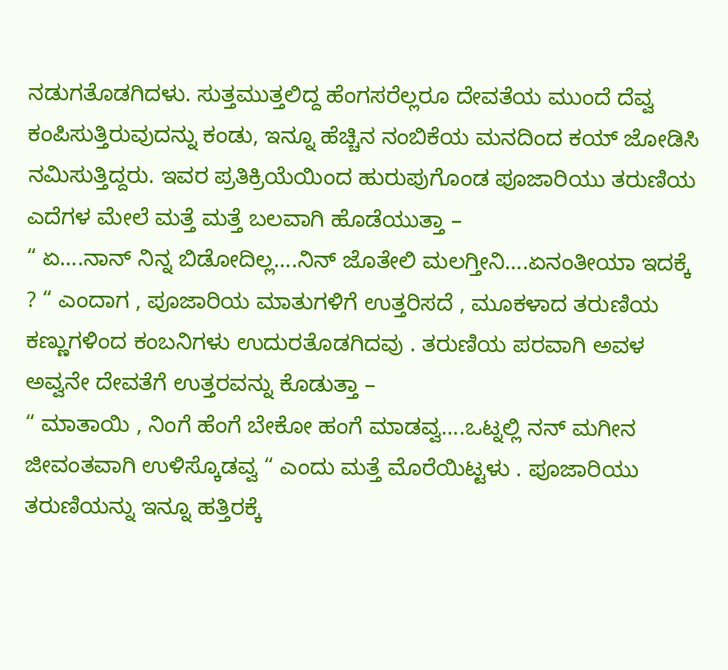ನಡುಗತೊಡಗಿದಳು. ಸುತ್ತಮುತ್ತಲಿದ್ದ ಹೆಂಗಸರೆಲ್ಲರೂ ದೇವತೆಯ ಮುಂದೆ ದೆವ್ವ ಕಂಪಿಸುತ್ತಿರುವುದನ್ನು ಕಂಡು, ಇನ್ನೂ ಹೆಚ್ಚಿನ ನಂಬಿಕೆಯ ಮನದಿಂದ ಕಯ್ ಜೋಡಿಸಿ ನಮಿಸುತ್ತಿದ್ದರು. ಇವರ ಪ್ರತಿಕ್ರಿಯೆಯಿಂದ ಹುರುಪುಗೊಂಡ ಪೂಜಾರಿಯು ತರುಣಿಯ ಎದೆಗಳ ಮೇಲೆ ಮತ್ತೆ ಮತ್ತೆ ಬಲವಾಗಿ ಹೊಡೆಯುತ್ತಾ –
“ ಏ….ನಾನ್ ನಿನ್ನ ಬಿಡೋದಿಲ್ಲ….ನಿನ್ ಜೊತೇಲಿ ಮಲಗ್ತೀನಿ….ಏನಂತೀಯಾ ಇದಕ್ಕೆ ? “ ಎಂದಾಗ , ಪೂಜಾರಿಯ ಮಾತುಗಳಿಗೆ ಉತ್ತರಿಸದೆ , ಮೂಕಳಾದ ತರುಣಿಯ ಕಣ್ಣುಗಳಿಂದ ಕಂಬನಿಗಳು ಉದುರತೊಡಗಿದವು . ತರುಣಿಯ ಪರವಾಗಿ ಅವಳ ಅವ್ವನೇ ದೇವತೆಗೆ ಉತ್ತರವನ್ನು ಕೊಡುತ್ತಾ –
“ ಮಾತಾಯಿ , ನಿಂಗೆ ಹೆಂಗೆ ಬೇಕೋ ಹಂಗೆ ಮಾಡವ್ವ….ಒಟ್ನಲ್ಲಿ ನನ್ ಮಗೀನ ಜೀವಂತವಾಗಿ ಉಳಿಸ್ಕೊಡವ್ವ “ ಎಂದು ಮತ್ತೆ ಮೊರೆಯಿಟ್ಟಳು . ಪೂಜಾರಿಯು ತರುಣಿಯನ್ನು ಇನ್ನೂ ಹತ್ತಿರಕ್ಕೆ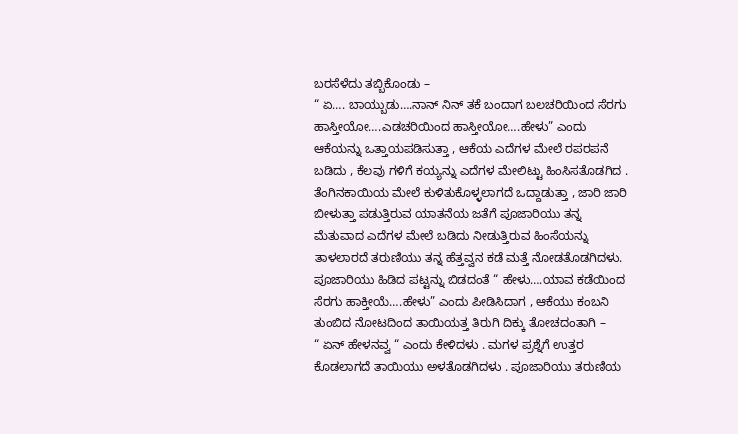ಬರಸೆಳೆದು ತಬ್ಬಿಕೊಂಡು –
“ ಏ…. ಬಾಯ್ಬುಡು….ನಾನ್ ನಿನ್ ತಕೆ ಬಂದಾಗ ಬಲಚರಿಯಿಂದ ಸೆರಗು ಹಾಸ್ತೀಯೋ….ಎಡಚರಿಯಿಂದ ಹಾಸ್ತೀಯೋ….ಹೇಳು” ಎಂದು ಆಕೆಯನ್ನು ಒತ್ತಾಯಪಡಿಸುತ್ತಾ , ಆಕೆಯ ಎದೆಗಳ ಮೇಲೆ ರಪರಪನೆ ಬಡಿದು , ಕೆಲವು ಗಳಿಗೆ ಕಯ್ಯನ್ನು ಎದೆಗಳ ಮೇಲಿಟ್ಟು ಹಿಂಸಿಸತೊಡಗಿದ . ತೆಂಗಿನಕಾಯಿಯ ಮೇಲೆ ಕುಳಿತುಕೊಳ್ಳಲಾಗದೆ ಒದ್ದಾಡುತ್ತಾ , ಜಾರಿ ಜಾರಿ ಬೀಳುತ್ತಾ ಪಡುತ್ತಿರುವ ಯಾತನೆಯ ಜತೆಗೆ ಪೂಜಾರಿಯು ತನ್ನ ಮೆತುವಾದ ಎದೆಗಳ ಮೇಲೆ ಬಡಿದು ನೀಡುತ್ತಿರುವ ಹಿಂಸೆಯನ್ನು ತಾಳಲಾರದೆ ತರುಣಿಯು ತನ್ನ ಹೆತ್ತವ್ವನ ಕಡೆ ಮತ್ತೆ ನೋಡತೊಡಗಿದಳು. ಪೂಜಾರಿಯು ಹಿಡಿದ ಪಟ್ಟನ್ನು ಬಿಡದಂತೆ “ ಹೇಳು….ಯಾವ ಕಡೆಯಿಂದ ಸೆರಗು ಹಾಕ್ತೀಯೆ….ಹೇಳು” ಎಂದು ಪೀಡಿಸಿದಾಗ , ಆಕೆಯು ಕಂಬನಿ ತುಂಬಿದ ನೋಟದಿಂದ ತಾಯಿಯತ್ತ ತಿರುಗಿ ದಿಕ್ಕು ತೋಚದಂತಾಗಿ –
“ ಏನ್ ಹೇಳನವ್ವ “ ಎಂದು ಕೇಳಿದಳು . ಮಗಳ ಪ್ರಶ್ನೆಗೆ ಉತ್ತರ ಕೊಡಲಾಗದೆ ತಾಯಿಯು ಅಳತೊಡಗಿದಳು . ಪೂಜಾರಿಯು ತರುಣಿಯ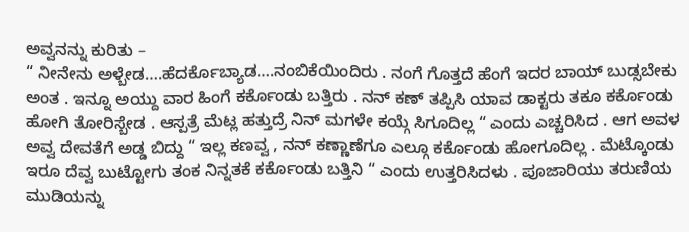ಅವ್ವನನ್ನು ಕುರಿತು –
“ ನೀನೇನು ಅಳ್ಬೇಡ….ಹೆದರ್ಕೊಬ್ಯಾಡ….ನಂಬಿಕೆಯಿಂದಿರು . ನಂಗೆ ಗೊತ್ತದೆ ಹೆಂಗೆ ಇದರ ಬಾಯ್ ಬುಡ್ಸಬೇಕು ಅಂತ . ಇನ್ನೂ ಅಯ್ದು ವಾರ ಹಿಂಗೆ ಕರ್ಕೊಂಡು ಬತ್ತಿರು . ನನ್ ಕಣ್ ತಪ್ಪಿಸಿ ಯಾವ ಡಾಕ್ಟರು ತಕೂ ಕರ್ಕೊಂಡು ಹೋಗಿ ತೋರಿಸ್ಬೇಡ . ಆಸ್ಪತ್ರೆ ಮೆಟ್ಲ ಹತ್ತುದ್ರೆ ನಿನ್ ಮಗಳೇ ಕಯ್ಗೆ ಸಿಗೂದಿಲ್ಲ “ ಎಂದು ಎಚ್ಚರಿಸಿದ . ಆಗ ಅವಳ ಅವ್ವ ದೇವತೆಗೆ ಅಡ್ಡ ಬಿದ್ದು “ ಇಲ್ಲ ಕಣವ್ವ , ನನ್ ಕಣ್ಣಾಣೆಗೂ ಎಲ್ಗೂ ಕರ್ಕೊಂಡು ಹೋಗೂದಿಲ್ಲ . ಮೆಟ್ಕೊಂಡು ಇರೂ ದೆವ್ವ ಬುಟ್ಟೋಗು ತಂಕ ನಿನ್ನತಕೆ ಕರ್ಕೊಂಡು ಬತ್ತಿನಿ “ ಎಂದು ಉತ್ತರಿಸಿದಳು . ಪೂಜಾರಿಯು ತರುಣಿಯ ಮುಡಿಯನ್ನು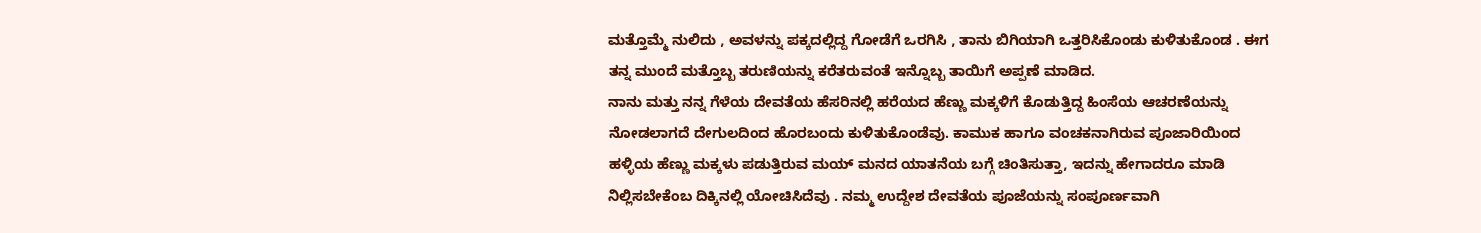ಮತ್ತೊಮ್ಮೆ ನುಲಿದು , ಅವಳನ್ನು ಪಕ್ಕದಲ್ಲಿದ್ದ ಗೋಡೆಗೆ ಒರಗಿಸಿ , ತಾನು ಬಿಗಿಯಾಗಿ ಒತ್ತರಿಸಿಕೊಂಡು ಕುಳಿತುಕೊಂಡ . ಈಗ ತನ್ನ ಮುಂದೆ ಮತ್ತೊಬ್ಬ ತರುಣಿಯನ್ನು ಕರೆತರುವಂತೆ ಇನ್ನೊಬ್ಬ ತಾಯಿಗೆ ಅಪ್ಪಣೆ ಮಾಡಿದ.
ನಾನು ಮತ್ತು ನನ್ನ ಗೆಳೆಯ ದೇವತೆಯ ಹೆಸರಿನಲ್ಲಿ ಹರೆಯದ ಹೆಣ್ಣು ಮಕ್ಕಳಿಗೆ ಕೊಡುತ್ತಿದ್ದ ಹಿಂಸೆಯ ಆಚರಣೆಯನ್ನು ನೋಡಲಾಗದೆ ದೇಗುಲದಿಂದ ಹೊರಬಂದು ಕುಳಿತುಕೊಂಡೆವು. ಕಾಮುಕ ಹಾಗೂ ವಂಚಕನಾಗಿರುವ ಪೂಜಾರಿಯಿಂದ ಹಳ್ಳಿಯ ಹೆಣ್ಣು ಮಕ್ಕಳು ಪಡುತ್ತಿರುವ ಮಯ್ ಮನದ ಯಾತನೆಯ ಬಗ್ಗೆ ಚಿಂತಿಸುತ್ತಾ, ಇದನ್ನು ಹೇಗಾದರೂ ಮಾಡಿ ನಿಲ್ಲಿಸಬೇಕೆಂಬ ದಿಕ್ಕಿನಲ್ಲಿ ಯೋಚಿಸಿದೆವು . ನಮ್ಮ ಉದ್ದೇಶ ದೇವತೆಯ ಪೂಜೆಯನ್ನು ಸಂಪೂರ್ಣವಾಗಿ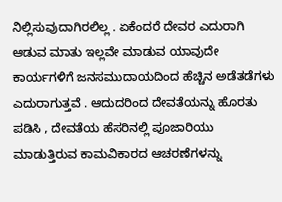ನಿಲ್ಲಿಸುವುದಾಗಿರಲಿಲ್ಲ . ಏಕೆಂದರೆ ದೇವರ ಎದುರಾಗಿ ಆಡುವ ಮಾತು ಇಲ್ಲವೇ ಮಾಡುವ ಯಾವುದೇ ಕಾರ್ಯಗಳಿಗೆ ಜನಸಮುದಾಯದಿಂದ ಹೆಚ್ಚಿನ ಅಡೆತಡೆಗಳು ಎದುರಾಗುತ್ತವೆ . ಆದುದರಿಂದ ದೇವತೆಯನ್ನು ಹೊರತು ಪಡಿಸಿ , ದೇವತೆಯ ಹೆಸರಿನಲ್ಲಿ ಪೂಜಾರಿಯು ಮಾಡುತ್ತಿರುವ ಕಾಮವಿಕಾರದ ಆಚರಣೆಗಳನ್ನು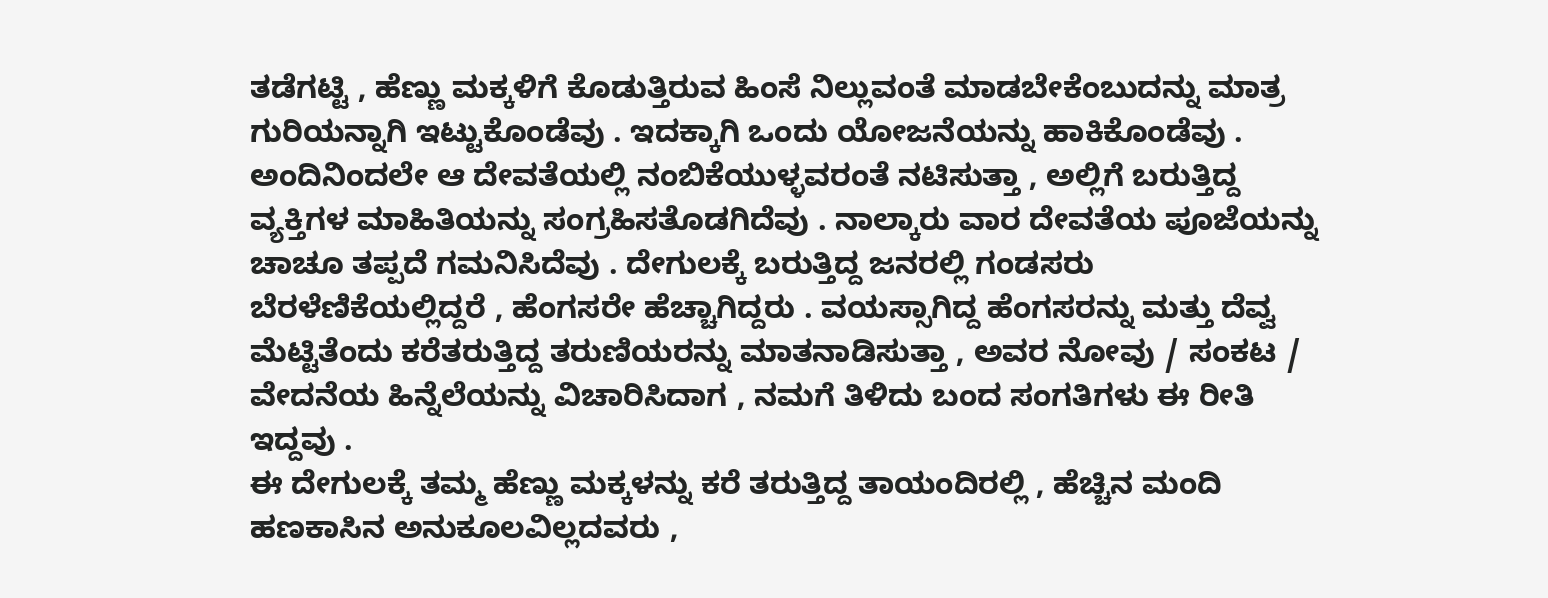ತಡೆಗಟ್ಟಿ , ಹೆಣ್ಣು ಮಕ್ಕಳಿಗೆ ಕೊಡುತ್ತಿರುವ ಹಿಂಸೆ ನಿಲ್ಲುವಂತೆ ಮಾಡಬೇಕೆಂಬುದನ್ನು ಮಾತ್ರ ಗುರಿಯನ್ನಾಗಿ ಇಟ್ಟುಕೊಂಡೆವು . ಇದಕ್ಕಾಗಿ ಒಂದು ಯೋಜನೆಯನ್ನು ಹಾಕಿಕೊಂಡೆವು . ಅಂದಿನಿಂದಲೇ ಆ ದೇವತೆಯಲ್ಲಿ ನಂಬಿಕೆಯುಳ್ಳವರಂತೆ ನಟಿಸುತ್ತಾ , ಅಲ್ಲಿಗೆ ಬರುತ್ತಿದ್ದ ವ್ಯಕ್ತಿಗಳ ಮಾಹಿತಿಯನ್ನು ಸಂಗ್ರಹಿಸತೊಡಗಿದೆವು . ನಾಲ್ಕಾರು ವಾರ ದೇವತೆಯ ಪೂಜೆಯನ್ನು ಚಾಚೂ ತಪ್ಪದೆ ಗಮನಿಸಿದೆವು . ದೇಗುಲಕ್ಕೆ ಬರುತ್ತಿದ್ದ ಜನರಲ್ಲಿ ಗಂಡಸರು ಬೆರಳೆಣಿಕೆಯಲ್ಲಿದ್ದರೆ , ಹೆಂಗಸರೇ ಹೆಚ್ಚಾಗಿದ್ದರು . ವಯಸ್ಸಾಗಿದ್ದ ಹೆಂಗಸರನ್ನು ಮತ್ತು ದೆವ್ವ ಮೆಟ್ಟಿತೆಂದು ಕರೆತರುತ್ತಿದ್ದ ತರುಣಿಯರನ್ನು ಮಾತನಾಡಿಸುತ್ತಾ , ಅವರ ನೋವು / ಸಂಕಟ / ವೇದನೆಯ ಹಿನ್ನೆಲೆಯನ್ನು ವಿಚಾರಿಸಿದಾಗ , ನಮಗೆ ತಿಳಿದು ಬಂದ ಸಂಗತಿಗಳು ಈ ರೀತಿ ಇದ್ದವು .
ಈ ದೇಗುಲಕ್ಕೆ ತಮ್ಮ ಹೆಣ್ಣು ಮಕ್ಕಳನ್ನು ಕರೆ ತರುತ್ತಿದ್ದ ತಾಯಂದಿರಲ್ಲಿ , ಹೆಚ್ಚಿನ ಮಂದಿ ಹಣಕಾಸಿನ ಅನುಕೂಲವಿಲ್ಲದವರು ,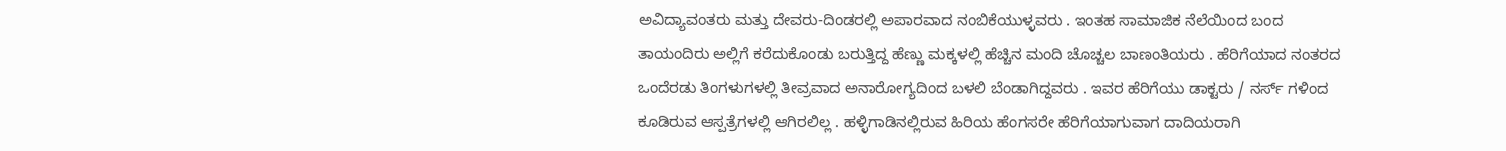ಅವಿದ್ಯಾವಂತರು ಮತ್ತು ದೇವರು-ದಿಂಡರಲ್ಲಿ ಅಪಾರವಾದ ನಂಬಿಕೆಯುಳ್ಳವರು . ಇಂತಹ ಸಾಮಾಜಿಕ ನೆಲೆಯಿಂದ ಬಂದ ತಾಯಂದಿರು ಅಲ್ಲಿಗೆ ಕರೆದುಕೊಂಡು ಬರುತ್ತಿದ್ದ ಹೆಣ್ಣು ಮಕ್ಕಳಲ್ಲಿ ಹೆಚ್ಚಿನ ಮಂದಿ ಚೊಚ್ಚಲ ಬಾಣಂತಿಯರು . ಹೆರಿಗೆಯಾದ ನಂತರದ ಒಂದೆರಡು ತಿಂಗಳುಗಳಲ್ಲಿ ತೀವ್ರವಾದ ಅನಾರೋಗ್ಯದಿಂದ ಬಳಲಿ ಬೆಂಡಾಗಿದ್ದವರು . ಇವರ ಹೆರಿಗೆಯು ಡಾಕ್ಟರು / ನರ್ಸ್ ಗಳಿಂದ ಕೂಡಿರುವ ಆಸ್ಪತ್ರೆಗಳಲ್ಲಿ ಆಗಿರಲಿಲ್ಲ . ಹಳ್ಳಿಗಾಡಿನಲ್ಲಿರುವ ಹಿರಿಯ ಹೆಂಗಸರೇ ಹೆರಿಗೆಯಾಗುವಾಗ ದಾದಿಯರಾಗಿ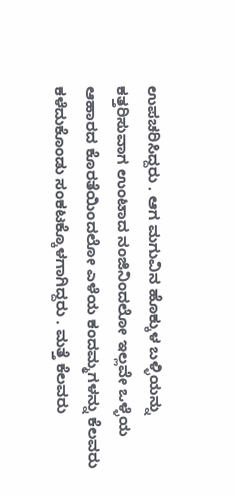ಉಪಚರಿಸಿದ್ದರು . ಆಗ ಮಗುವಿನ ಹೊಕ್ಕುಳ ಬಳ್ಳಿಯನ್ನು ಕತ್ತರಿಸುವಾಗ ಉಂಟಾದ ನಂಜಿನಿಂದಲೋ ಇಲ್ಲವೇ ಒಳ್ಳೆಯ ಆಹಾರದ ಕೊರತೆಯಿಂದಲೋ ಎಳೆಯ ಕಂದಮ್ಮಗಳನ್ನು ಕೆಲವರು ಕಳೆದುಕೊಂಡು ಸಂಕಟಕ್ಕೊಳಗಾಗಿದ್ದರು . ಮತ್ತೆ ಕೆಲವರು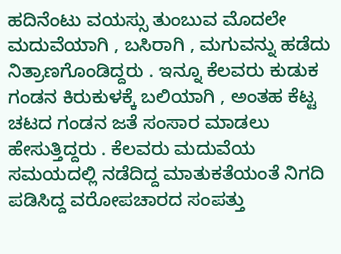ಹದಿನೆಂಟು ವಯಸ್ಸು ತುಂಬುವ ಮೊದಲೇ ಮದುವೆಯಾಗಿ , ಬಸಿರಾಗಿ , ಮಗುವನ್ನು ಹಡೆದು ನಿತ್ರಾಣಗೊಂಡಿದ್ದರು . ಇನ್ನೂ ಕೆಲವರು ಕುಡುಕ ಗಂಡನ ಕಿರುಕುಳಕ್ಕೆ ಬಲಿಯಾಗಿ , ಅಂತಹ ಕೆಟ್ಟ ಚಟದ ಗಂಡನ ಜತೆ ಸಂಸಾರ ಮಾಡಲು ಹೇಸುತ್ತಿದ್ದರು . ಕೆಲವರು ಮದುವೆಯ ಸಮಯದಲ್ಲಿ ನಡೆದಿದ್ದ ಮಾತುಕತೆಯಂತೆ ನಿಗದಿ ಪಡಿಸಿದ್ದ ವರೋಪಚಾರದ ಸಂಪತ್ತು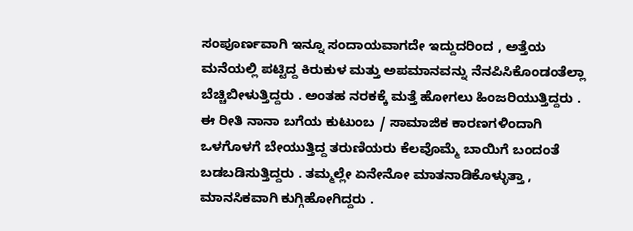ಸಂಪೂರ್ಣವಾಗಿ ಇನ್ನೂ ಸಂದಾಯವಾಗದೇ ಇದ್ದುದರಿಂದ , ಅತ್ತೆಯ ಮನೆಯಲ್ಲಿ ಪಟ್ಟಿದ್ದ ಕಿರುಕುಳ ಮತ್ತು ಅಪಮಾನವನ್ನು ನೆನಪಿಸಿಕೊಂಡಂತೆಲ್ಲಾ ಬೆಚ್ಚಿಬೀಳುತ್ತಿದ್ದರು . ಅಂತಹ ನರಕಕ್ಕೆ ಮತ್ತೆ ಹೋಗಲು ಹಿಂಜರಿಯುತ್ತಿದ್ದರು . ಈ ರೀತಿ ನಾನಾ ಬಗೆಯ ಕುಟುಂಬ / ಸಾಮಾಜಿಕ ಕಾರಣಗಳಿಂದಾಗಿ ಒಳಗೊಳಗೆ ಬೇಯುತ್ತಿದ್ದ ತರುಣಿಯರು ಕೆಲವೊಮ್ಮೆ ಬಾಯಿಗೆ ಬಂದಂತೆ ಬಡಬಡಿಸುತ್ತಿದ್ದರು . ತಮ್ಮಲ್ಲೇ ಏನೇನೋ ಮಾತನಾಡಿಕೊಳ್ಳುತ್ತಾ , ಮಾನಸಿಕವಾಗಿ ಕುಗ್ಗಿಹೋಗಿದ್ದರು .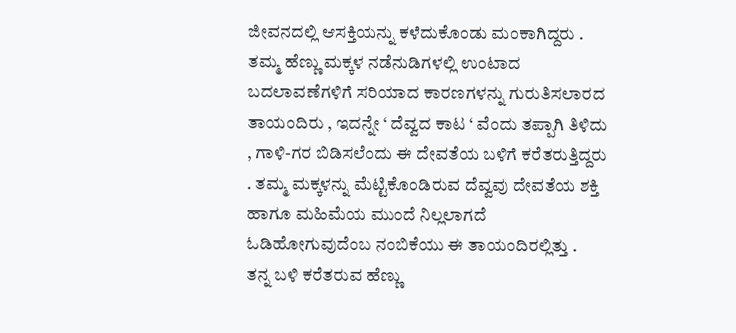ಜೀವನದಲ್ಲಿ ಆಸಕ್ತಿಯನ್ನು ಕಳೆದುಕೊಂಡು ಮಂಕಾಗಿದ್ದರು . ತಮ್ಮ ಹೆಣ್ಣು ಮಕ್ಕಳ ನಡೆನುಡಿಗಳಲ್ಲಿ ಉಂಟಾದ ಬದಲಾವಣೆಗಳಿಗೆ ಸರಿಯಾದ ಕಾರಣಗಳನ್ನು ಗುರುತಿಸಲಾರದ ತಾಯಂದಿರು , ಇದನ್ನೇ ‘ ದೆವ್ವದ ಕಾಟ ‘ ವೆಂದು ತಪ್ಪಾಗಿ ತಿಳಿದು , ಗಾಳಿ-ಗರ ಬಿಡಿಸಲೆಂದು ಈ ದೇವತೆಯ ಬಳಿಗೆ ಕರೆತರುತ್ತಿದ್ದರು . ತಮ್ಮ ಮಕ್ಕಳನ್ನು ಮೆಟ್ಟಿಕೊಂಡಿರುವ ದೆವ್ವವು ದೇವತೆಯ ಶಕ್ತಿ ಹಾಗೂ ಮಹಿಮೆಯ ಮುಂದೆ ನಿಲ್ಲಲಾಗದೆ ಓಡಿಹೋಗುವುದೆಂಬ ನಂಬಿಕೆಯು ಈ ತಾಯಂದಿರಲ್ಲಿತ್ತು .
ತನ್ನ ಬಳಿ ಕರೆತರುವ ಹೆಣ್ಣು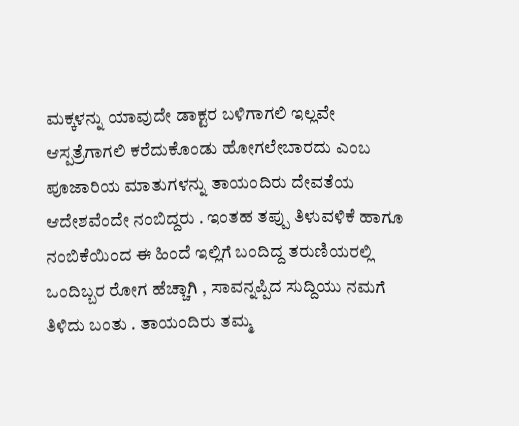ಮಕ್ಕಳನ್ನು ಯಾವುದೇ ಡಾಕ್ಟರ ಬಳಿಗಾಗಲಿ ಇಲ್ಲವೇ ಆಸ್ಪತ್ರೆಗಾಗಲಿ ಕರೆದುಕೊಂಡು ಹೋಗಲೇಬಾರದು ಎಂಬ ಪೂಜಾರಿಯ ಮಾತುಗಳನ್ನು ತಾಯಂದಿರು ದೇವತೆಯ ಆದೇಶವೆಂದೇ ನಂಬಿದ್ದರು . ಇಂತಹ ತಪ್ಪು ತಿಳುವಳಿಕೆ ಹಾಗೂ ನಂಬಿಕೆಯಿಂದ ಈ ಹಿಂದೆ ಇಲ್ಲಿಗೆ ಬಂದಿದ್ದ ತರುಣಿಯರಲ್ಲಿ ಒಂದಿಬ್ಬರ ರೋಗ ಹೆಚ್ಚಾಗಿ , ಸಾವನ್ನಪ್ಪಿದ ಸುದ್ದಿಯು ನಮಗೆ ತಿಳಿದು ಬಂತು . ತಾಯಂದಿರು ತಮ್ಮ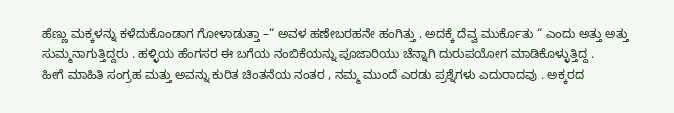ಹೆಣ್ಣು ಮಕ್ಕಳನ್ನು ಕಳೆದುಕೊಂಡಾಗ ಗೋಳಾಡುತ್ತಾ –“ ಅವಳ ಹಣೇಬರಹನೇ ಹಂಗಿತ್ತು . ಅದಕ್ಕೆ ದೆವ್ವ ಮುರ್ಕೊತು “ ಎಂದು ಅತ್ತು ಅತ್ತು ಸುಮ್ಮನಾಗುತ್ತಿದ್ದರು . ಹಳ್ಳಿಯ ಹೆಂಗಸರ ಈ ಬಗೆಯ ನಂಬಿಕೆಯನ್ನು ಪೂಜಾರಿಯು ಚೆನ್ನಾಗಿ ದುರುಪಯೋಗ ಮಾಡಿಕೊಳ್ಳುತ್ತಿದ್ದ .
ಹೀಗೆ ಮಾಹಿತಿ ಸಂಗ್ರಹ ಮತ್ತು ಅವನ್ನು ಕುರಿತ ಚಿಂತನೆಯ ನಂತರ , ನಮ್ಮ ಮುಂದೆ ಎರಡು ಪ್ರಶ್ನೆಗಳು ಎದುರಾದವು . ಅಕ್ಕರದ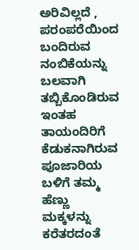ಅರಿವಿಲ್ಲದೆ , ಪರಂಪರೆಯಿಂದ ಬಂದಿರುವ ನಂಬಿಕೆಯನ್ನು ಬಲವಾಗಿ ತಬ್ಬಿಕೊಂಡಿರುವ ಇಂತಹ ತಾಯಂದಿರಿಗೆ ಕೆಡುಕನಾಗಿರುವ ಪೂಜಾರಿಯ ಬಳಿಗೆ ತಮ್ಮ ಹೆಣ್ಣು ಮಕ್ಕಳನ್ನು ಕರೆತರದಂತೆ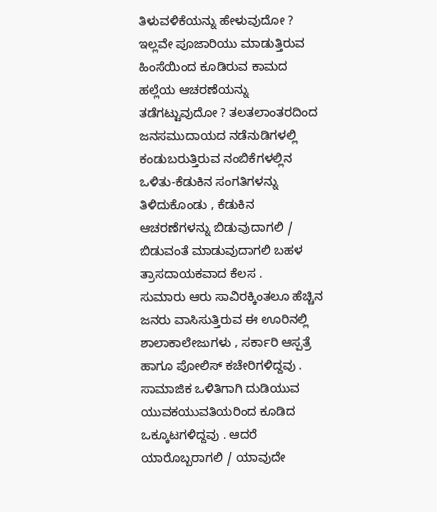ತಿಳುವಳಿಕೆಯನ್ನು ಹೇಳುವುದೋ ? ಇಲ್ಲವೇ ಪೂಜಾರಿಯು ಮಾಡುತ್ತಿರುವ ಹಿಂಸೆಯಿಂದ ಕೂಡಿರುವ ಕಾಮದ ಹಲ್ಲೆಯ ಆಚರಣೆಯನ್ನು ತಡೆಗಟ್ಟುವುದೋ ? ತಲತಲಾಂತರದಿಂದ ಜನಸಮುದಾಯದ ನಡೆನುಡಿಗಳಲ್ಲಿ ಕಂಡುಬರುತ್ತಿರುವ ನಂಬಿಕೆಗಳಲ್ಲಿನ ಒಳಿತು-ಕೆಡುಕಿನ ಸಂಗತಿಗಳನ್ನು ತಿಳಿದುಕೊಂಡು , ಕೆಡುಕಿನ ಆಚರಣೆಗಳನ್ನು ಬಿಡುವುದಾಗಲಿ / ಬಿಡುವಂತೆ ಮಾಡುವುದಾಗಲಿ ಬಹಳ ತ್ರಾಸದಾಯಕವಾದ ಕೆಲಸ .
ಸುಮಾರು ಆರು ಸಾವಿರಕ್ಕಿಂತಲೂ ಹೆಚ್ಚಿನ ಜನರು ವಾಸಿಸುತ್ತಿರುವ ಈ ಊರಿನಲ್ಲಿ ಶಾಲಾಕಾಲೇಜುಗಳು , ಸರ್ಕಾರಿ ಆಸ್ಪತ್ರೆ ಹಾಗೂ ಪೋಲಿಸ್ ಕಚೇರಿಗಳಿದ್ದವು . ಸಾಮಾಜಿಕ ಒಳಿತಿಗಾಗಿ ದುಡಿಯುವ ಯುವಕಯುವತಿಯರಿಂದ ಕೂಡಿದ ಒಕ್ಕೂಟಗಳಿದ್ದವು . ಆದರೆ ಯಾರೊಬ್ಬರಾಗಲಿ / ಯಾವುದೇ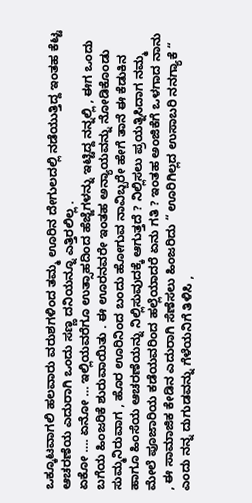ಒಕ್ಕೂಟವಾಗಲಿ ಹಲವಾರು ವರುಶಗಳಿಂದ ತಮ್ಮ ಊರಿನ ದೇಗುಲದಲ್ಲಿ ನಡೆಯುತ್ತಿದ್ದ ಇಂತಹ ಕೆಟ್ಟ ಆಚರಣೆಯ ಎದುರಾಗಿ ಒಂದು ಸಣ್ಣ ದನಿಯನ್ನೂ ಎತ್ತಿರಲಿಲ್ಲ .
ಏಕೋ …. ಏನೋ … ಇಲ್ಲಿಯವರೆಗೂ ಉತ್ಸಾಹದಿಂದ ಹೆಜ್ಜೆಗಳನ್ನು ಇಟ್ಟಿದ್ದ ನನ್ನಲ್ಲಿ , ಈಗ ಒಂದು ಬಗೆಯ ಹಿಂಜರಿಕೆ ಶುರುವಾಯಿತು . ಈ ಊರನವರೇ ಇಂತಹ ಅನ್ಯಾಯವನ್ನು ನೋಡಿಕೊಂಡು ಸುಮ್ಮನಿರುವಾಗ , ಹೊರ ಊರಿನಿಂದ ಬಂದು ಹೋಗುವ ನಾವಿಬ್ಬರೇ ಹೇಗೆ ತಾನೆ ಈ ಕೆಡುಕಿನ ಹಾಗೂ ಹಿಂಸೆಯ ಆಚರಣೆಯನ್ನು ನಿಲ್ಲಿಸುವುದಕ್ಕೆ ಆಗುತ್ತದೆ ? ನಿಲ್ಲಿಸಲು ಪ್ರಯತ್ನಿಸಿದಾಗ ನಮ್ಮ ಮೇಲೆ ಪೂಜಾರಿಯ ಕಡೆಯವರಿಂದ ಹಲ್ಲೆಯಾದರೆ ಏನು ಗತಿ ? ಇಂತಹ ಅಂಜಿಕೆಗೆ ಒಳಗಾದ ನಾನು , ಈ ಸಾಮಾಜಿಕ ಕೇಡಿನ ಎದುರಾಗಿ ಸೆಣೆಸಲು ಹಿಂಜರಿದು “ ಊರಿಗಿಲ್ಲದ ಉಸಾಬರಿ ನನಗ್ಯಾಕೆ “ ಎಂದು ನನ್ನ ದುಗುಡವನ್ನು ಗೆಳೆಯನಿಗೆ ತಿಳಿಸಿ ,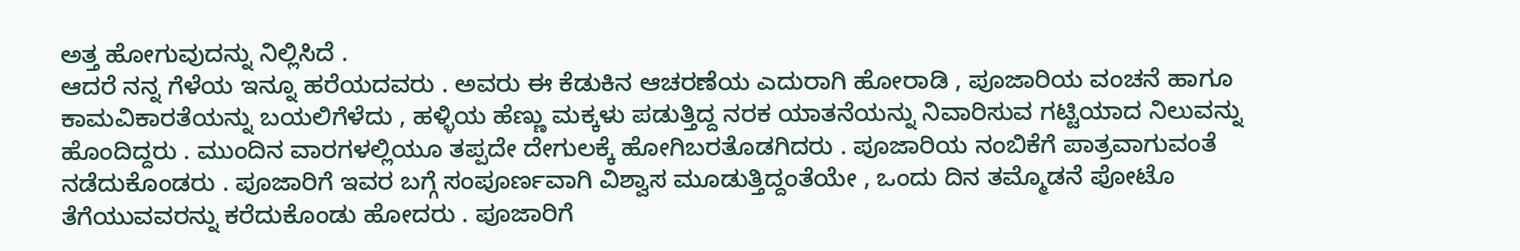ಅತ್ತ ಹೋಗುವುದನ್ನು ನಿಲ್ಲಿಸಿದೆ .
ಆದರೆ ನನ್ನ ಗೆಳೆಯ ಇನ್ನೂ ಹರೆಯದವರು . ಅವರು ಈ ಕೆಡುಕಿನ ಆಚರಣೆಯ ಎದುರಾಗಿ ಹೋರಾಡಿ , ಪೂಜಾರಿಯ ವಂಚನೆ ಹಾಗೂ ಕಾಮವಿಕಾರತೆಯನ್ನು ಬಯಲಿಗೆಳೆದು , ಹಳ್ಳಿಯ ಹೆಣ್ಣು ಮಕ್ಕಳು ಪಡುತ್ತಿದ್ದ ನರಕ ಯಾತನೆಯನ್ನು ನಿವಾರಿಸುವ ಗಟ್ಟಿಯಾದ ನಿಲುವನ್ನು ಹೊಂದಿದ್ದರು . ಮುಂದಿನ ವಾರಗಳಲ್ಲಿಯೂ ತಪ್ಪದೇ ದೇಗುಲಕ್ಕೆ ಹೋಗಿಬರತೊಡಗಿದರು . ಪೂಜಾರಿಯ ನಂಬಿಕೆಗೆ ಪಾತ್ರವಾಗುವಂತೆ ನಡೆದುಕೊಂಡರು . ಪೂಜಾರಿಗೆ ಇವರ ಬಗ್ಗೆ ಸಂಪೂರ್ಣವಾಗಿ ವಿಶ್ವಾಸ ಮೂಡುತ್ತಿದ್ದಂತೆಯೇ , ಒಂದು ದಿನ ತಮ್ಮೊಡನೆ ಪೋಟೊ ತೆಗೆಯುವವರನ್ನು ಕರೆದುಕೊಂಡು ಹೋದರು . ಪೂಜಾರಿಗೆ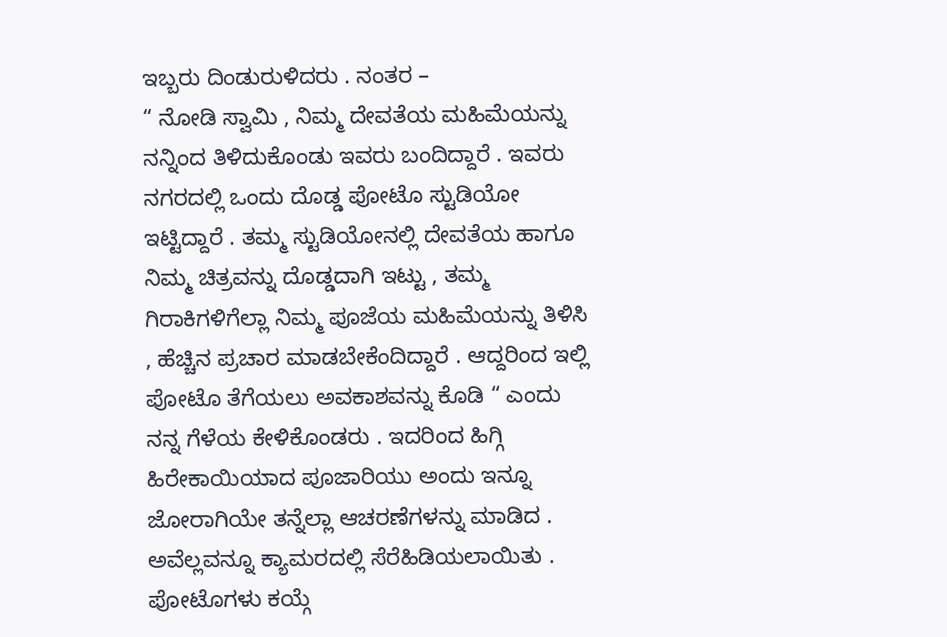ಇಬ್ಬರು ದಿಂಡುರುಳಿದರು . ನಂತರ –
“ ನೋಡಿ ಸ್ವಾಮಿ , ನಿಮ್ಮ ದೇವತೆಯ ಮಹಿಮೆಯನ್ನು ನನ್ನಿಂದ ತಿಳಿದುಕೊಂಡು ಇವರು ಬಂದಿದ್ದಾರೆ . ಇವರು ನಗರದಲ್ಲಿ ಒಂದು ದೊಡ್ಡ ಪೋಟೊ ಸ್ಟುಡಿಯೋ ಇಟ್ಟಿದ್ದಾರೆ . ತಮ್ಮ ಸ್ಟುಡಿಯೋನಲ್ಲಿ ದೇವತೆಯ ಹಾಗೂ ನಿಮ್ಮ ಚಿತ್ರವನ್ನು ದೊಡ್ಡದಾಗಿ ಇಟ್ಟು , ತಮ್ಮ ಗಿರಾಕಿಗಳಿಗೆಲ್ಲಾ ನಿಮ್ಮ ಪೂಜೆಯ ಮಹಿಮೆಯನ್ನು ತಿಳಿಸಿ , ಹೆಚ್ಚಿನ ಪ್ರಚಾರ ಮಾಡಬೇಕೆಂದಿದ್ದಾರೆ . ಆದ್ದರಿಂದ ಇಲ್ಲಿ ಪೋಟೊ ತೆಗೆಯಲು ಅವಕಾಶವನ್ನು ಕೊಡಿ “ ಎಂದು ನನ್ನ ಗೆಳೆಯ ಕೇಳಿಕೊಂಡರು . ಇದರಿಂದ ಹಿಗ್ಗಿ ಹಿರೇಕಾಯಿಯಾದ ಪೂಜಾರಿಯು ಅಂದು ಇನ್ನೂ ಜೋರಾಗಿಯೇ ತನ್ನೆಲ್ಲಾ ಆಚರಣೆಗಳನ್ನು ಮಾಡಿದ . ಅವೆಲ್ಲವನ್ನೂ ಕ್ಯಾಮರದಲ್ಲಿ ಸೆರೆಹಿಡಿಯಲಾಯಿತು .
ಪೋಟೊಗಳು ಕಯ್ಗೆ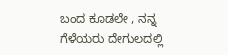ಬಂದ ಕೂಡಲೇ , ನನ್ನ ಗೆಳೆಯರು ದೇಗುಲದಲ್ಲಿ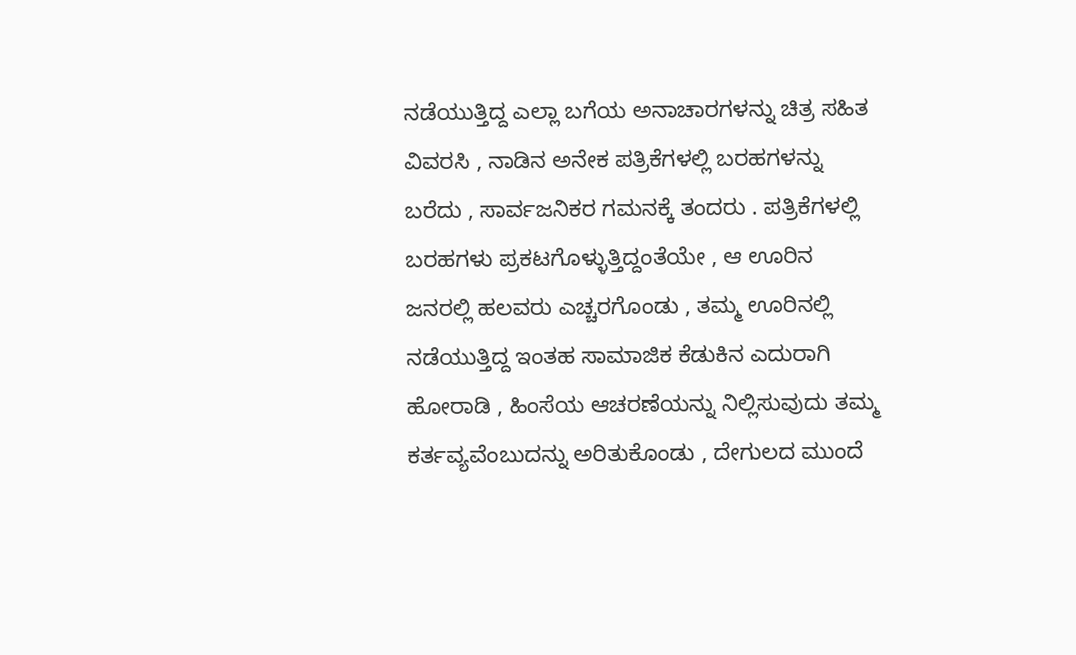ನಡೆಯುತ್ತಿದ್ದ ಎಲ್ಲಾ ಬಗೆಯ ಅನಾಚಾರಗಳನ್ನು ಚಿತ್ರ ಸಹಿತ ವಿವರಸಿ , ನಾಡಿನ ಅನೇಕ ಪತ್ರಿಕೆಗಳಲ್ಲಿ ಬರಹಗಳನ್ನು ಬರೆದು , ಸಾರ್ವಜನಿಕರ ಗಮನಕ್ಕೆ ತಂದರು . ಪತ್ರಿಕೆಗಳಲ್ಲಿ ಬರಹಗಳು ಪ್ರಕಟಗೊಳ್ಳುತ್ತಿದ್ದಂತೆಯೇ , ಆ ಊರಿನ ಜನರಲ್ಲಿ ಹಲವರು ಎಚ್ಚರಗೊಂಡು , ತಮ್ಮ ಊರಿನಲ್ಲಿ ನಡೆಯುತ್ತಿದ್ದ ಇಂತಹ ಸಾಮಾಜಿಕ ಕೆಡುಕಿನ ಎದುರಾಗಿ ಹೋರಾಡಿ , ಹಿಂಸೆಯ ಆಚರಣೆಯನ್ನು ನಿಲ್ಲಿಸುವುದು ತಮ್ಮ ಕರ್ತವ್ಯವೆಂಬುದನ್ನು ಅರಿತುಕೊಂಡು , ದೇಗುಲದ ಮುಂದೆ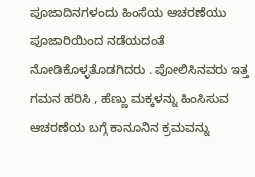ಪೂಜಾದಿನಗಳಂದು ಹಿಂಸೆಯ ಆಚರಣೆಯು ಪೂಜಾರಿಯಿಂದ ನಡೆಯದಂತೆ ನೋಡಿಕೊಳ್ಳತೊಡಗಿದರು . ಪೋಲಿಸಿನವರು ಇತ್ತ ಗಮನ ಹರಿಸಿ , ಹೆಣ್ಣು ಮಕ್ಕಳನ್ನು ಹಿಂಸಿಸುವ ಆಚರಣೆಯ ಬಗ್ಗೆ ಕಾನೂನಿನ ಕ್ರಮವನ್ನು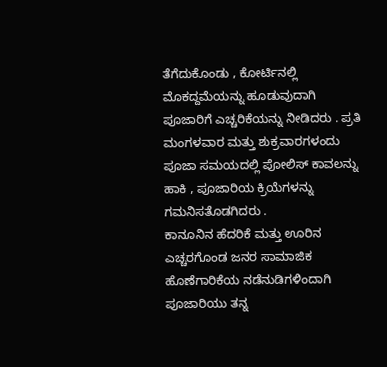ತೆಗೆದುಕೊಂಡು , ಕೋರ್ಟಿನಲ್ಲಿ ಮೊಕದ್ದಮೆಯನ್ನು ಹೂಡುವುದಾಗಿ ಪೂಜಾರಿಗೆ ಎಚ್ಚರಿಕೆಯನ್ನು ನೀಡಿದರು . ಪ್ರತಿ ಮಂಗಳವಾರ ಮತ್ತು ಶುಕ್ರವಾರಗಳಂದು ಪೂಜಾ ಸಮಯದಲ್ಲಿ ಪೋಲಿಸ್ ಕಾವಲನ್ನು ಹಾಕಿ , ಪೂಜಾರಿಯ ಕ್ರಿಯೆಗಳನ್ನು ಗಮನಿಸತೊಡಗಿದರು .
ಕಾನೂನಿನ ಹೆದರಿಕೆ ಮತ್ತು ಊರಿನ ಎಚ್ಚರಗೊಂಡ ಜನರ ಸಾಮಾಜಿಕ ಹೊಣೆಗಾರಿಕೆಯ ನಡೆನುಡಿಗಳಿಂದಾಗಿ ಪೂಜಾರಿಯು ತನ್ನ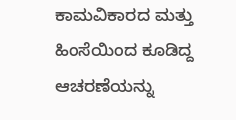ಕಾಮವಿಕಾರದ ಮತ್ತು ಹಿಂಸೆಯಿಂದ ಕೂಡಿದ್ದ ಆಚರಣೆಯನ್ನು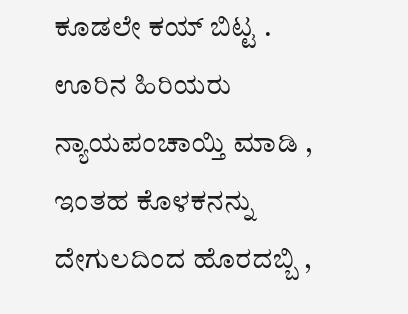ಕೂಡಲೇ ಕಯ್ ಬಿಟ್ಟ . ಊರಿನ ಹಿರಿಯರು ನ್ಯಾಯಪಂಚಾಯ್ತಿ ಮಾಡಿ , ಇಂತಹ ಕೊಳಕನನ್ನು ದೇಗುಲದಿಂದ ಹೊರದಬ್ಬಿ ,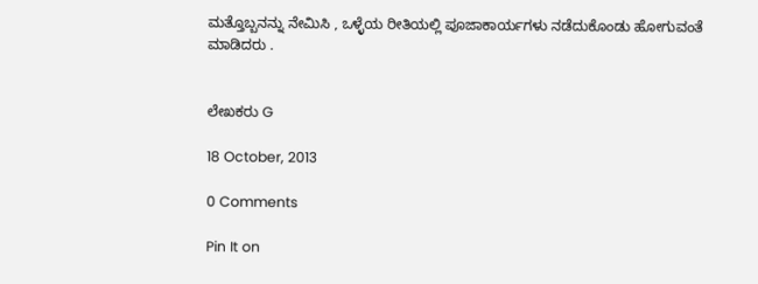ಮತ್ತೊಬ್ಬನನ್ನು ನೇಮಿಸಿ , ಒಳ್ಳೆಯ ರೀತಿಯಲ್ಲಿ ಪೂಜಾಕಾರ್ಯಗಳು ನಡೆದುಕೊಂಡು ಹೋಗುವಂತೆ ಮಾಡಿದರು .


ಲೇಖಕರು G

18 October, 2013

0 Comments

Pin It on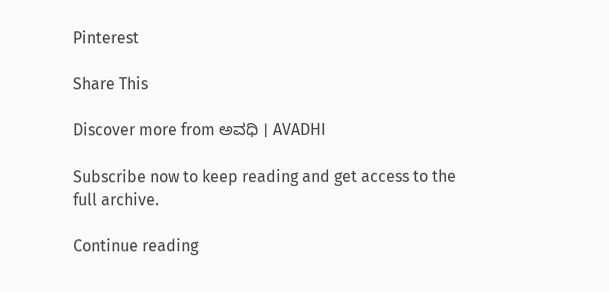Pinterest

Share This

Discover more from ಅವಧಿ । AVADHI

Subscribe now to keep reading and get access to the full archive.

Continue reading